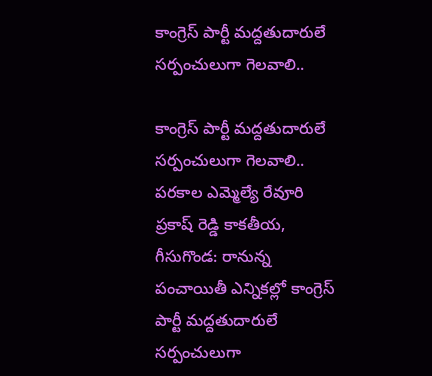కాంగ్రెస్ పార్టీ మద్దతుదారులే సర్పంచులుగా గెలవాలి..

కాంగ్రెస్ పార్టీ మద్దతుదారులే సర్పంచులుగా గెలవాలి.. పరకాల ఎమ్మెల్యే రేవూరి ప్రకాష్ రెడ్డి కాకతీయ, గీసుగొండ: రానున్న పంచాయితీ ఎన్నికల్లో కాంగ్రెస్ పార్టీ మద్దతుదారులే సర్పంచులుగా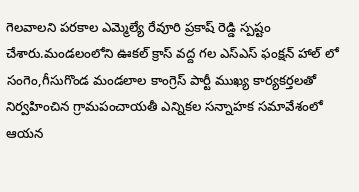గెలవాలని పరకాల ఎమ్మెల్యే రేవూరి ప్రకాష్ రెడ్డి స్పష్టం చేశారు.మండలంలోని ఊకల్ క్రాస్ వద్ద గల ఎస్ఎస్ ఫంక్షన్ హాల్ లో సంగెం,గీసుగొండ మండలాల కాంగ్రెస్ పార్టీ ముఖ్య కార్యకర్తలతో నిర్వహించిన గ్రామపంచాయతీ ఎన్నికల సన్నాహక సమావేశంలో ఆయన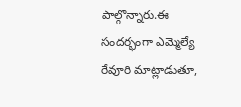పాల్గొన్నారు.ఈ సందర్భంగా ఎమ్మెల్యే రేవూరి మాట్లాడుతూ,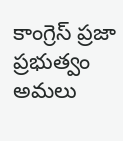కాంగ్రెస్ ప్రజా ప్రభుత్వం అమలు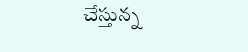చేస్తున్న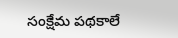సంక్షేమ పథకాలే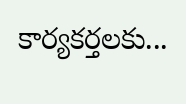కార్యకర్తలకు...